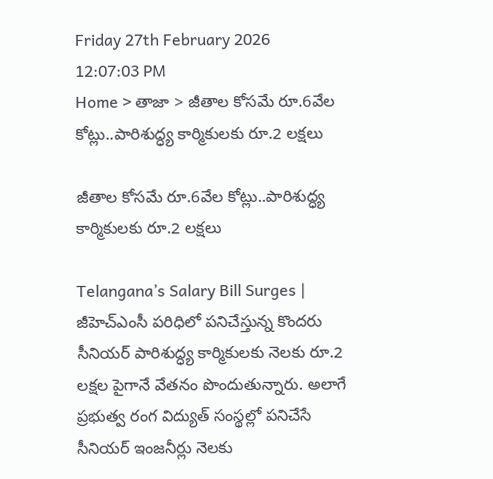Friday 27th February 2026
12:07:03 PM
Home > తాజా > జీతాల కోసమే రూ.6వేల కోట్లు..పారిశుద్ధ్య కార్మికులకు రూ.2 లక్షలు

జీతాల కోసమే రూ.6వేల కోట్లు..పారిశుద్ధ్య కార్మికులకు రూ.2 లక్షలు

Telangana’s Salary Bill Surges | జీహెచ్ఎంసీ పరిధిలో పనిచేస్తున్న కొందరు సీనియర్ పారిశుద్ధ్య కార్మికులకు నెలకు రూ.2 లక్షల పైగానే వేతనం పొందుతున్నారు. అలాగే ప్రభుత్వ రంగ విద్యుత్ సంస్థల్లో పనిచేసే సీనియర్ ఇంజనీర్లు నెలకు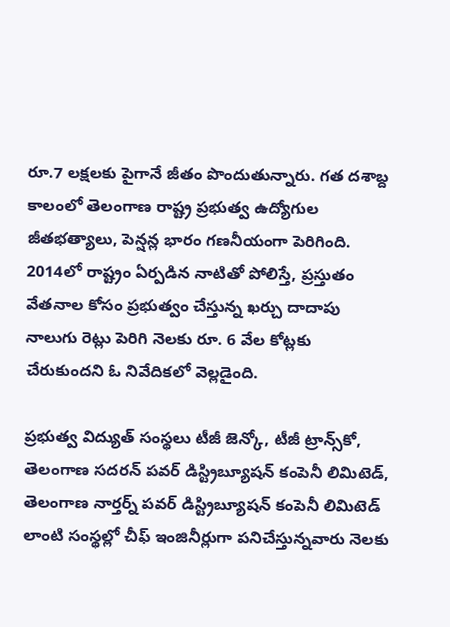రూ.7 లక్షలకు పైగానే జీతం పొందుతున్నారు. గత దశాబ్ద కాలంలో తెలంగాణ రాష్ట్ర ప్రభుత్వ ఉద్యోగుల జీతభత్యాలు, పెన్షన్ల భారం గణనీయంగా పెరిగింది. 2014లో రాష్ట్రం ఏర్పడిన నాటితో పోలిస్తే, ప్రస్తుతం వేతనాల కోసం ప్రభుత్వం చేస్తున్న ఖర్చు దాదాపు నాలుగు రెట్లు పెరిగి నెలకు రూ. 6 వేల కోట్లకు చేరుకుందని ఓ నివేదికలో వెల్లడైంది.

ప్రభుత్వ విద్యుత్ సంస్థలు టీజీ జెన్కో, టీజీ ట్రాన్స్‌కో, తెలంగాణ సదరన్ పవర్ డిస్ట్రిబ్యూషన్ కంపెనీ లిమిటెడ్, తెలంగాణ నార్తర్న్ పవర్ డిస్ట్రిబ్యూషన్ కంపెనీ లిమిటెడ్ లాంటి సంస్థల్లో చీఫ్ ఇంజినీర్లుగా పనిచేస్తున్నవారు నెలకు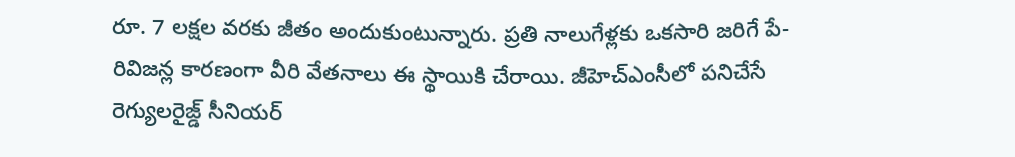రూ. 7 లక్షల వరకు జీతం అందుకుంటున్నారు. ప్రతి నాలుగేళ్లకు ఒకసారి జరిగే పే-రివిజన్ల కారణంగా వీరి వేతనాలు ఈ స్థాయికి చేరాయి. జీహెచ్‌ఎంసీలో పనిచేసే రెగ్యులరైజ్డ్ సీనియర్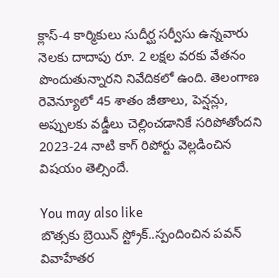క్లాస్-4 కార్మికులు సుదీర్ఘ సర్వీసు ఉన్నవారు నెలకు దాదాపు రూ. 2 లక్షల వరకు వేతనం పొందుతున్నారని నివేదికలో ఉంది. తెలంగాణ రెవెన్యూలో 45 శాతం జీతాలు, పెన్షన్లు, అప్పులకు వడ్డీలు చెల్లించడానికే సరిపోతోందని 2023-24 నాటి కాగ్ రిపోర్టు వెల్లడించిన విషయం తెల్సిందే.

You may also like
బొత్సకు బ్రెయిన్ స్ట్రోక్..స్పందించిన పవన్
వివాహేతర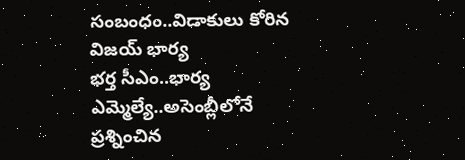సంబంధం..విడాకులు కోరిన విజయ్ భార్య
భర్త సీఎం..భార్య ఎమ్మెల్యే..అసెంబ్లీలోనే ప్రశ్నించిన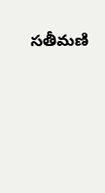సతీమణి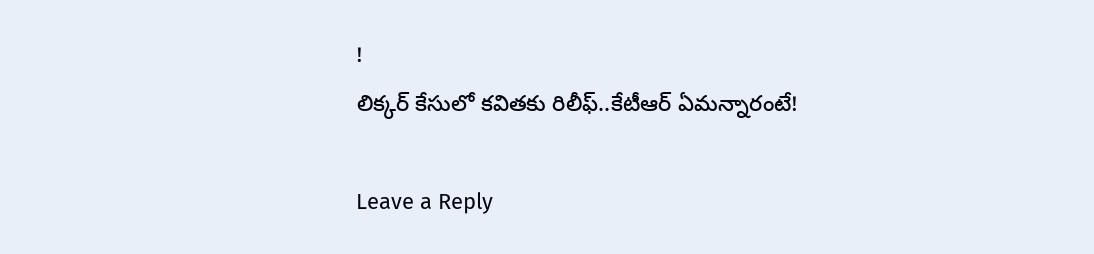!
లిక్కర్ కేసులో కవితకు రిలీఫ్..కేటీఆర్ ఏమన్నారంటే!

Leave a Reply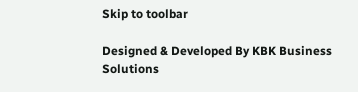Skip to toolbar

Designed & Developed By KBK Business Solutions